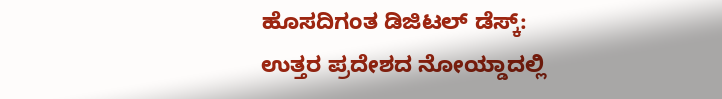ಹೊಸದಿಗಂತ ಡಿಜಿಟಲ್ ಡೆಸ್ಕ್:
ಉತ್ತರ ಪ್ರದೇಶದ ನೋಯ್ಡಾದಲ್ಲಿ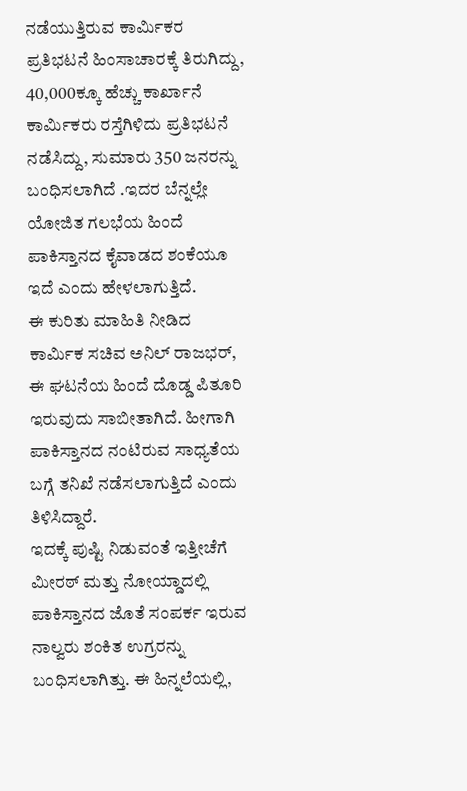ನಡೆಯುತ್ತಿರುವ ಕಾರ್ಮಿಕರ ಪ್ರತಿಭಟನೆ ಹಿಂಸಾಚಾರಕ್ಕೆ ತಿರುಗಿದ್ದು, 40,000ಕ್ಕೂ ಹೆಚ್ಚು ಕಾರ್ಖಾನೆ ಕಾರ್ಮಿಕರು ರಸ್ತೆಗಿಳಿದು ಪ್ರತಿಭಟನೆ ನಡೆಸಿದ್ದು, ಸುಮಾರು 350 ಜನರನ್ನು ಬಂಧಿಸಲಾಗಿದೆ .ಇದರ ಬೆನ್ನಲ್ಲೇ ಯೋಜಿತ ಗಲಭೆಯ ಹಿಂದೆ ಪಾಕಿಸ್ತಾನದ ಕೈವಾಡದ ಶಂಕೆಯೂ ಇದೆ ಎಂದು ಹೇಳಲಾಗುತ್ತಿದೆ.
ಈ ಕುರಿತು ಮಾಹಿತಿ ನೀಡಿದ ಕಾರ್ಮಿಕ ಸಚಿವ ಅನಿಲ್ ರಾಜಭರ್, ಈ ಘಟನೆಯ ಹಿಂದೆ ದೊಡ್ಡ ಪಿತೂರಿ ಇರುವುದು ಸಾಬೀತಾಗಿದೆ. ಹೀಗಾಗಿ ಪಾಕಿಸ್ತಾನದ ನಂಟಿರುವ ಸಾಧ್ಯತೆಯ ಬಗ್ಗೆ ತನಿಖೆ ನಡೆಸಲಾಗುತ್ತಿದೆ ಎಂದು ತಿಳಿಸಿದ್ದಾರೆ.
ಇದಕ್ಕೆ ಪುಷ್ಟಿ ನಿಡುವಂತೆ ಇತ್ತೀಚೆಗೆ ಮೀರಠ್ ಮತ್ತು ನೋಯ್ಡಾದಲ್ಲಿ ಪಾಕಿಸ್ತಾನದ ಜೊತೆ ಸಂಪರ್ಕ ಇರುವ ನಾಲ್ವರು ಶಂಕಿತ ಉಗ್ರರನ್ನು ಬಂಧಿಸಲಾಗಿತ್ತು. ಈ ಹಿನ್ನಲೆಯಲ್ಲಿ,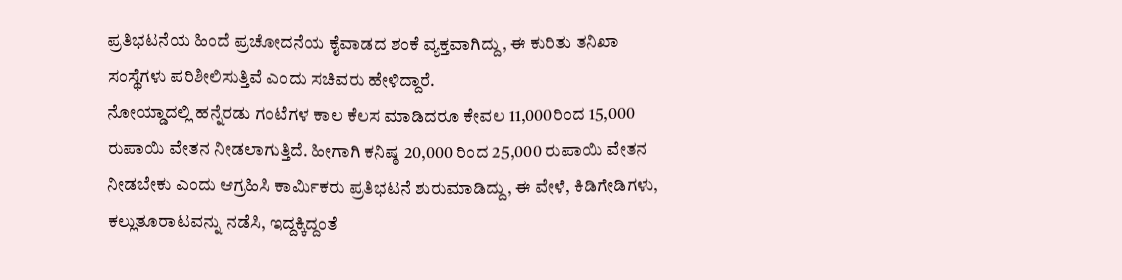ಪ್ರತಿಭಟನೆಯ ಹಿಂದೆ ಪ್ರಚೋದನೆಯ ಕೈವಾಡದ ಶಂಕೆ ವ್ಯಕ್ತವಾಗಿದ್ದು, ಈ ಕುರಿತು ತನಿಖಾ ಸಂಸ್ಥೆಗಳು ಪರಿಶೀಲಿಸುತ್ತಿವೆ ಎಂದು ಸಚಿವರು ಹೇಳಿದ್ದಾರೆ.
ನೋಯ್ಡಾದಲ್ಲಿ ಹನ್ನೆರಡು ಗಂಟೆಗಳ ಕಾಲ ಕೆಲಸ ಮಾಡಿದರೂ ಕೇವಲ 11,000ರಿಂದ 15,000 ರುಪಾಯಿ ವೇತನ ನೀಡಲಾಗುತ್ತಿದೆ. ಹೀಗಾಗಿ ಕನಿಷ್ಠ 20,000 ರಿಂದ 25,000 ರುಪಾಯಿ ವೇತನ ನೀಡಬೇಕು ಎಂದು ಆಗ್ರಹಿಸಿ ಕಾರ್ಮಿಕರು ಪ್ರತಿಭಟನೆ ಶುರುಮಾಡಿದ್ದು, ಈ ವೇಳೆ, ಕಿಡಿಗೇಡಿಗಳು, ಕಲ್ಲುತೂರಾಟವನ್ನು ನಡೆಸಿ, ಇದ್ದಕ್ಕಿದ್ದಂತೆ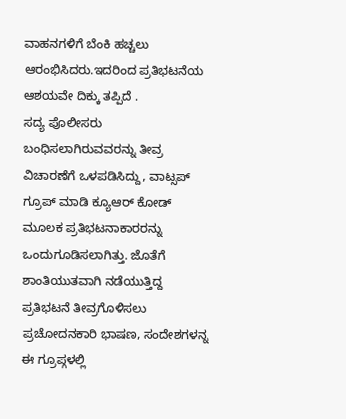ವಾಹನಗಳಿಗೆ ಬೆಂಕಿ ಹಚ್ಚಲು ಆರಂಭಿಸಿದರು.ಇದರಿಂದ ಪ್ರತಿಭಟನೆಯ ಆಶಯವೇ ದಿಕ್ಕು ತಪ್ಪಿದೆ .
ಸದ್ಯ ಪೊಲೀಸರು ಬಂಧಿಸಲಾಗಿರುವವರನ್ನು ತೀವ್ರ ವಿಚಾರಣೆಗೆ ಒಳಪಡಿಸಿದ್ದು, ವಾಟ್ಸಪ್ ಗ್ರೂಪ್ ಮಾಡಿ ಕ್ಯೂಆರ್ ಕೋಡ್ ಮೂಲಕ ಪ್ರತಿಭಟನಾಕಾರರನ್ನು ಒಂದುಗೂಡಿಸಲಾಗಿತ್ತು. ಜೊತೆಗೆ ಶಾಂತಿಯುತವಾಗಿ ನಡೆಯುತ್ತಿದ್ದ ಪ್ರತಿಭಟನೆ ತೀವ್ರಗೊಳಿಸಲು ಪ್ರಚೋದನಕಾರಿ ಭಾಷಣ, ಸಂದೇಶಗಳನ್ನ ಈ ಗ್ರೂಪ್ಗಳಲ್ಲಿ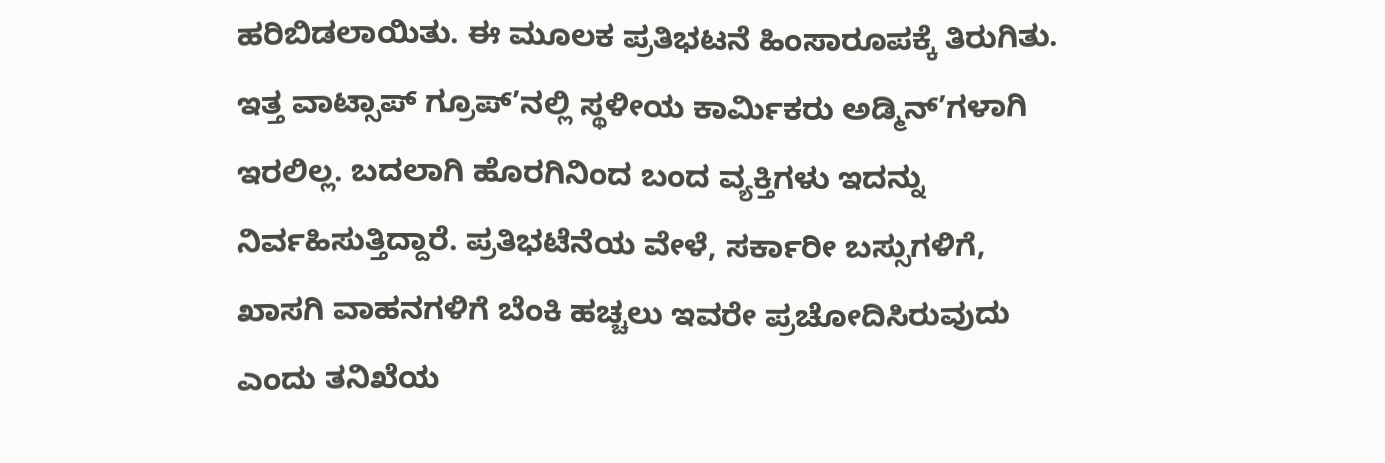ಹರಿಬಿಡಲಾಯಿತು. ಈ ಮೂಲಕ ಪ್ರತಿಭಟನೆ ಹಿಂಸಾರೂಪಕ್ಕೆ ತಿರುಗಿತು. ಇತ್ತ ವಾಟ್ಸಾಪ್ ಗ್ರೂಪ್’ನಲ್ಲಿ ಸ್ಥಳೀಯ ಕಾರ್ಮಿಕರು ಅಡ್ಮಿನ್’ಗಳಾಗಿ ಇರಲಿಲ್ಲ. ಬದಲಾಗಿ ಹೊರಗಿನಿಂದ ಬಂದ ವ್ಯಕ್ತಿಗಳು ಇದನ್ನು ನಿರ್ವಹಿಸುತ್ತಿದ್ದಾರೆ. ಪ್ರತಿಭಟೆನೆಯ ವೇಳೆ, ಸರ್ಕಾರೀ ಬಸ್ಸುಗಳಿಗೆ, ಖಾಸಗಿ ವಾಹನಗಳಿಗೆ ಬೆಂಕಿ ಹಚ್ಚಲು ಇವರೇ ಪ್ರಚೋದಿಸಿರುವುದು ಎಂದು ತನಿಖೆಯ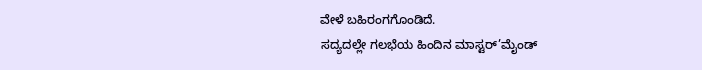ವೇಳೆ ಬಹಿರಂಗಗೊಂಡಿದೆ.
ಸದ್ಯದಲ್ಲೇ ಗಲಭೆಯ ಹಿಂದಿನ ಮಾಸ್ಟರ್’ಮೈಂಡ್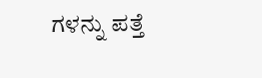ಗಳನ್ನು ಪತ್ತೆ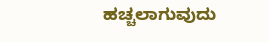ಹಚ್ಚಲಾಗುವುದು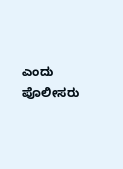ಎಂದು ಪೊಲೀಸರು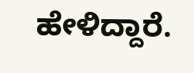ಹೇಳಿದ್ದಾರೆ.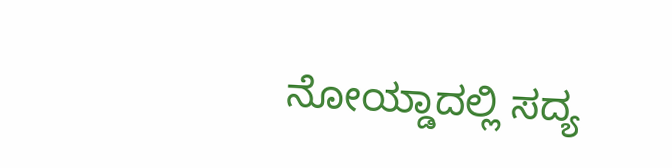ನೋಯ್ಡಾದಲ್ಲಿ ಸದ್ಯ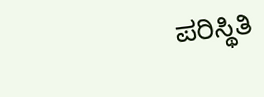ಪರಿಸ್ಥಿತಿ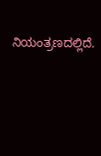ನಿಯಂತ್ರಣದಲ್ಲಿದೆ.